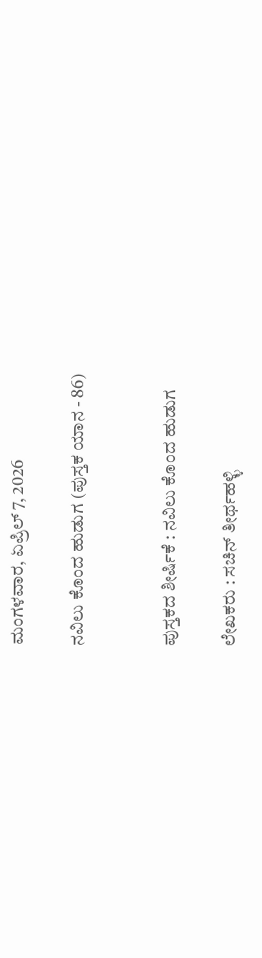ಮಂಗಳವಾರ, ಏಪ್ರಿಲ್ 7, 2026

ನವಿಲು ಕೊಂದ ಹುಡುಗ (ಪುಸ್ತಕ ಯಾನ - 86)


ಪುಸ್ತಕದ ಶೀರ್ಷಿಕೆ : ನವಿಲು ಕೊಂದ ಹುಡುಗ

ಲೇಖಕರು : ಸಚಿನ್ ತೀರ್ಥಹಳ್ಳಿ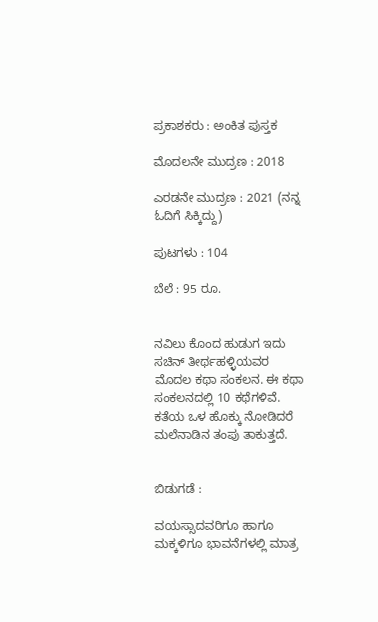ಪ್ರಕಾಶಕರು : ಅಂಕಿತ ಪುಸ್ತಕ

ಮೊದಲನೇ ಮುದ್ರಣ : 2018

ಎರಡನೇ ಮುದ್ರಣ : 2021 (ನನ್ನ ಓದಿಗೆ ಸಿಕ್ಕಿದ್ದು)

ಪುಟಗಳು : 104

ಬೆಲೆ : 95 ರೂ.


ನವಿಲು ಕೊಂದ ಹುಡುಗ ಇದು ಸಚಿನ್ ತೀರ್ಥಹಳ್ಳಿಯವರ ಮೊದಲ ಕಥಾ ಸಂಕಲನ. ಈ ಕಥಾ ಸಂಕಲನದಲ್ಲಿ 10 ಕಥೆಗಳಿವೆ. ಕತೆಯ ಒಳ ಹೊಕ್ಕು ನೋಡಿದರೆ ಮಲೆನಾಡಿನ ತಂಪು ತಾಕುತ್ತದೆ.


ಬಿಡುಗಡೆ :

ವಯಸ್ಸಾದವರಿಗೂ ಹಾಗೂ ಮಕ್ಕಳಿಗೂ ಭಾವನೆಗಳಲ್ಲಿ ಮಾತ್ರ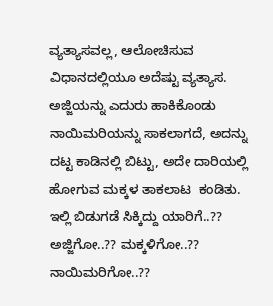ವ್ಯತ್ಯಾಸವಲ್ಲ, ಆಲೋಚಿಸುವ ವಿಧಾನದಲ್ಲಿಯೂ ಅದೆಷ್ಟು ವ್ಯತ್ಯಾಸ. ಅಜ್ಜಿಯನ್ನು ಎದುರು ಹಾಕಿಕೊಂಡು ನಾಯಿಮರಿಯನ್ನು ಸಾಕಲಾಗದೆ, ಅದನ್ನು ದಟ್ಟ ಕಾಡಿನಲ್ಲಿ ಬಿಟ್ಟು, ಅದೇ ದಾರಿಯಲ್ಲಿ ಹೋಗುವ ಮಕ್ಕಳ ತಾಕಲಾಟ  ಕಂಡಿತು. ಇಲ್ಲಿ ಬಿಡುಗಡೆ ಸಿಕ್ಕಿದ್ದು ಯಾರಿಗೆ..?? ಅಜ್ಜಿಗೋ..?? ಮಕ್ಕಳಿಗೋ..?? ನಾಯಿಮರಿಗೋ..??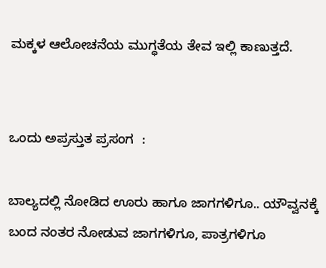ಮಕ್ಕಳ ಆಲೋಚನೆಯ ಮುಗ್ಧತೆಯ ತೇವ ಇಲ್ಲಿ ಕಾಣುತ್ತದೆ.


ಒಂದು ಅಪ್ರಸ್ತುತ ಪ್ರಸಂಗ  :

ಬಾಲ್ಯದಲ್ಲಿ ನೋಡಿದ ಊರು ಹಾಗೂ ಜಾಗಗಳಿಗೂ.. ಯೌವ್ವನಕ್ಕೆ ಬಂದ ನಂತರ ನೋಡುವ ಜಾಗಗಳಿಗೂ, ಪಾತ್ರಗಳಿಗೂ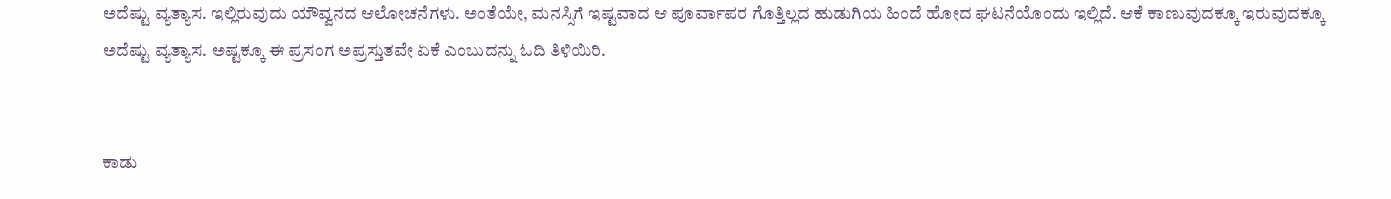ಅದೆಷ್ಟು ವ್ಯತ್ಯಾಸ. ಇಲ್ಲಿರುವುದು ಯೌವ್ವನದ ಆಲೋಚನೆಗಳು. ಅಂತೆಯೇ, ಮನಸ್ಸಿಗೆ ಇಷ್ಟವಾದ ಆ ಪೂರ್ವಾಪರ ಗೊತ್ತಿಲ್ಲದ ಹುಡುಗಿಯ ಹಿಂದೆ ಹೋದ ಘಟನೆಯೊಂದು ಇಲ್ಲಿದೆ. ಆಕೆ ಕಾಣುವುದಕ್ಕೂ ಇರುವುದಕ್ಕೂ ಅದೆಷ್ಟು ವ್ಯತ್ಯಾಸ. ಅಷ್ಟಕ್ಕೂ ಈ ಪ್ರಸಂಗ ಅಪ್ರಸ್ತುತವೇ ಏಕೆ ಎಂಬುದನ್ನು ಓದಿ ತಿಳಿಯಿರಿ.


ಕಾಡು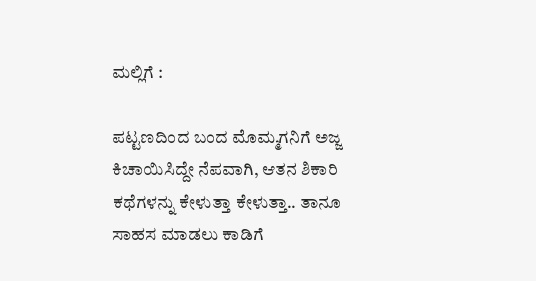ಮಲ್ಲಿಗೆ :

ಪಟ್ಟಣದಿಂದ ಬಂದ ಮೊಮ್ಮಗನಿಗೆ ಅಜ್ಜ ಕಿಚಾಯಿಸಿದ್ದೇ ನೆಪವಾಗಿ, ಆತನ ಶಿಕಾರಿ ಕಥೆಗಳನ್ನು ಕೇಳುತ್ತಾ ಕೇಳುತ್ತಾ.. ತಾನೂ ಸಾಹಸ ಮಾಡಲು ಕಾಡಿಗೆ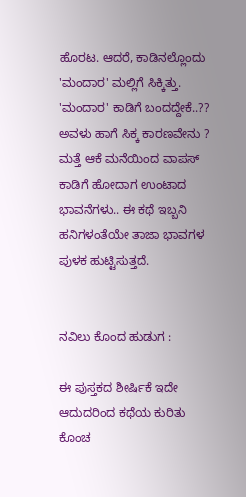ಹೊರಟ. ಆದರೆ, ಕಾಡಿನಲ್ಲೊಂದು 'ಮಂದಾರ' ಮಲ್ಲಿಗೆ ಸಿಕ್ಕಿತ್ತು. 'ಮಂದಾರ' ಕಾಡಿಗೆ ಬಂದದ್ದೇಕೆ..?? ಅವಳು ಹಾಗೆ ಸಿಕ್ಕ ಕಾರಣವೇನು ? ಮತ್ತೆ ಆಕೆ ಮನೆಯಿಂದ ವಾಪಸ್ ಕಾಡಿಗೆ ಹೋದಾಗ ಉಂಟಾದ ಭಾವನೆಗಳು.. ಈ ಕಥೆ ಇಬ್ಬನಿ ಹನಿಗಳಂತೆಯೇ ತಾಜಾ ಭಾವಗಳ ಪುಳಕ ಹುಟ್ಟಿಸುತ್ತದೆ.


ನವಿಲು ಕೊಂದ ಹುಡುಗ :

ಈ ಪುಸ್ತಕದ ಶೀರ್ಷಿಕೆ ಇದೇ ಆದುದರಿಂದ ಕಥೆಯ ಕುರಿತು ಕೊಂಚ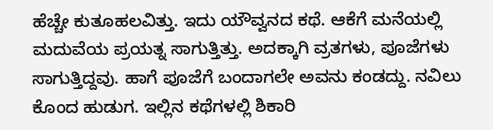ಹೆಚ್ಚೇ ಕುತೂಹಲವಿತ್ತು. ಇದು ಯೌವ್ವನದ ಕಥೆ. ಆಕೆಗೆ ಮನೆಯಲ್ಲಿ ಮದುವೆಯ ಪ್ರಯತ್ನ ಸಾಗುತ್ತಿತ್ತು. ಅದಕ್ಕಾಗಿ ವ್ರತಗಳು, ಪೂಜೆಗಳು ಸಾಗುತ್ತಿದ್ದವು. ಹಾಗೆ ಪೂಜೆಗೆ ಬಂದಾಗಲೇ ಅವನು ಕಂಡದ್ದು. ನವಿಲು ಕೊಂದ ಹುಡುಗ. ಇಲ್ಲಿನ ಕಥೆಗಳಲ್ಲಿ ಶಿಕಾರಿ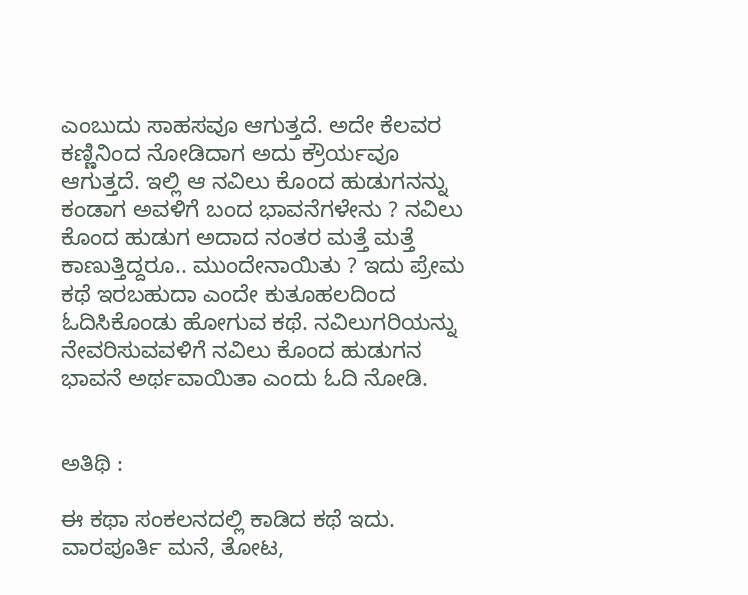ಎಂಬುದು ಸಾಹಸವೂ ಆಗುತ್ತದೆ. ಅದೇ ಕೆಲವರ ಕಣ್ಣಿನಿಂದ ನೋಡಿದಾಗ ಅದು ಕ್ರೌರ್ಯವೂ ಆಗುತ್ತದೆ. ಇಲ್ಲಿ ಆ ನವಿಲು ಕೊಂದ ಹುಡುಗನನ್ನು ಕಂಡಾಗ ಅವಳಿಗೆ ಬಂದ ಭಾವನೆಗಳೇನು ? ನವಿಲು ಕೊಂದ ಹುಡುಗ ಅದಾದ ನಂತರ ಮತ್ತೆ ಮತ್ತೆ ಕಾಣುತ್ತಿದ್ದರೂ.. ಮುಂದೇನಾಯಿತು ? ಇದು ಪ್ರೇಮ ಕಥೆ ಇರಬಹುದಾ ಎಂದೇ ಕುತೂಹಲದಿಂದ ಓದಿಸಿಕೊಂಡು ಹೋಗುವ ಕಥೆ. ನವಿಲುಗರಿಯನ್ನು ನೇವರಿಸುವವಳಿಗೆ ನವಿಲು ಕೊಂದ ಹುಡುಗನ ಭಾವನೆ ಅರ್ಥವಾಯಿತಾ ಎಂದು ಓದಿ ನೋಡಿ.


ಅತಿಥಿ :

ಈ ಕಥಾ ಸಂಕಲನದಲ್ಲಿ ಕಾಡಿದ ಕಥೆ ಇದು. ವಾರಪೂರ್ತಿ ಮನೆ, ತೋಟ,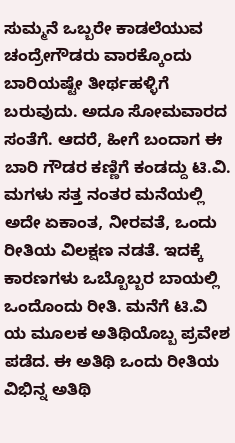ಸುಮ್ಮನೆ ಒಬ್ಬರೇ ಕಾಡಲೆಯುವ ಚಂದ್ರೇಗೌಡರು ವಾರಕ್ಕೊಂದು ಬಾರಿಯಷ್ಟೇ ತೀರ್ಥಹಳ್ಳಿಗೆ ಬರುವುದು. ಅದೂ ಸೋಮವಾರದ ಸಂತೆಗೆ. ಆದರೆ, ಹೀಗೆ ಬಂದಾಗ ಈ ಬಾರಿ ಗೌಡರ ಕಣ್ಣಿಗೆ ಕಂಡದ್ದು ಟಿ.ವಿ. ಮಗಳು ಸತ್ತ ನಂತರ ಮನೆಯಲ್ಲಿ ಅದೇ ಏಕಾಂತ, ನೀರವತೆ, ಒಂದು ರೀತಿಯ ವಿಲಕ್ಷಣ ನಡತೆ. ಇದಕ್ಕೆ ಕಾರಣಗಳು ಒಬ್ಬೊಬ್ಬರ ಬಾಯಲ್ಲಿ ಒಂದೊಂದು ರೀತಿ. ಮನೆಗೆ ಟಿ.ವಿ ಯ ಮೂಲಕ ಅತಿಥಿಯೊಬ್ಬ ಪ್ರವೇಶ ಪಡೆದ. ಈ ಅತಿಥಿ ಒಂದು ರೀತಿಯ ವಿಭಿನ್ನ ಅತಿಥಿ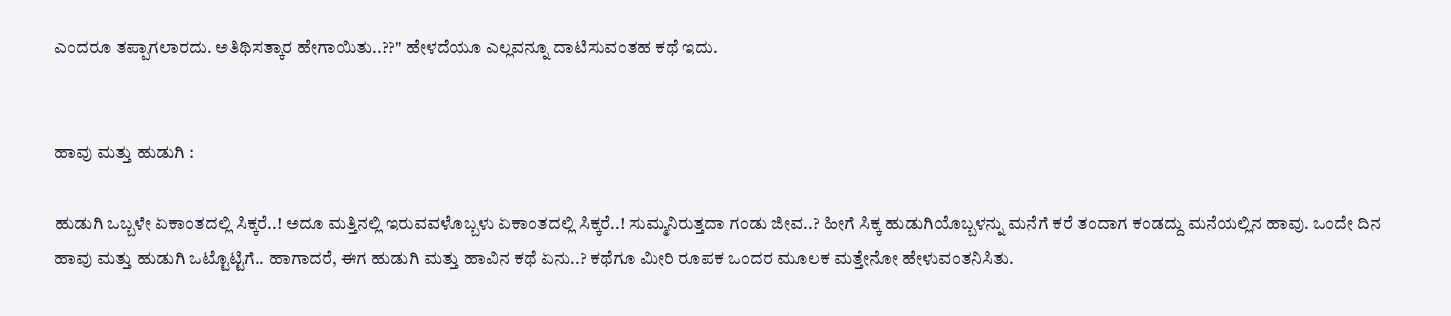ಎಂದರೂ ತಪ್ಪಾಗಲಾರದು. ಅತಿಥಿಸತ್ಕಾರ ಹೇಗಾಯಿತು..??" ಹೇಳದೆಯೂ ಎಲ್ಲವನ್ನೂ ದಾಟಿಸುವಂತಹ ಕಥೆ ಇದು.


ಹಾವು ಮತ್ತು ಹುಡುಗಿ :

ಹುಡುಗಿ ಒಬ್ಬಳೇ ಏಕಾಂತದಲ್ಲಿ ಸಿಕ್ಕರೆ..! ಅದೂ ಮತ್ತಿನಲ್ಲಿ ಇರುವವಳೊಬ್ಬಳು ಏಕಾಂತದಲ್ಲಿ ಸಿಕ್ಕರೆ..! ಸುಮ್ಮನಿರುತ್ತದಾ ಗಂಡು ಜೀವ..? ಹೀಗೆ ಸಿಕ್ಕ ಹುಡುಗಿಯೊಬ್ಬಳನ್ನು ಮನೆಗೆ ಕರೆ ತಂದಾಗ ಕಂಡದ್ದು ಮನೆಯಲ್ಲಿನ ಹಾವು. ಒಂದೇ ದಿನ ಹಾವು ಮತ್ತು ಹುಡುಗಿ ಒಟ್ಟೊಟ್ಟಿಗೆ.. ಹಾಗಾದರೆ, ಈಗ ಹುಡುಗಿ ಮತ್ತು ಹಾವಿನ ಕಥೆ ಏನು..? ಕಥೆಗೂ ಮೀರಿ ರೂಪಕ ಒಂದರ ಮೂಲಕ ಮತ್ತೇನೋ ಹೇಳುವಂತನಿಸಿತು.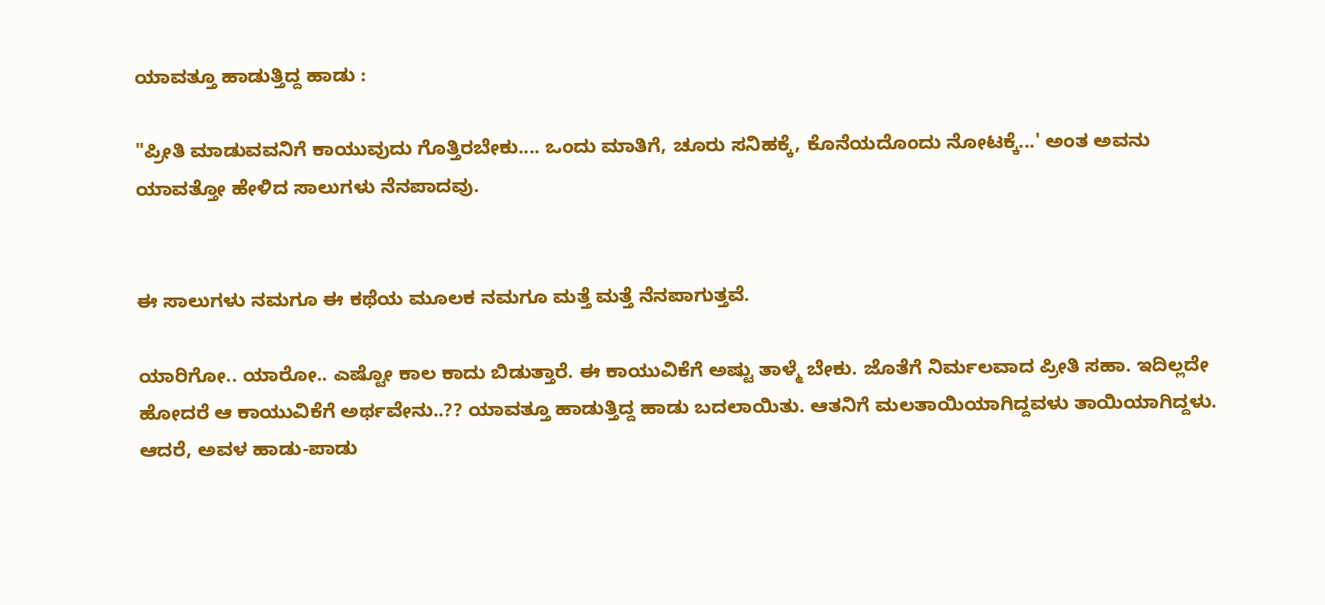ಯಾವತ್ತೂ ಹಾಡುತ್ತಿದ್ದ ಹಾಡು :

"ಪ್ರೀತಿ ಮಾಡುವವನಿಗೆ ಕಾಯುವುದು ಗೊತ್ತಿರಬೇಕು.... ಒಂದು ಮಾತಿಗೆ, ಚೂರು ಸನಿಹಕ್ಕೆ, ಕೊನೆಯದೊಂದು ನೋಟಕ್ಕೆ...' ಅಂತ ಅವನು ಯಾವತ್ತೋ ಹೇಳಿದ ಸಾಲುಗಳು ನೆನಪಾದವು.


ಈ ಸಾಲುಗಳು ನಮಗೂ ಈ ಕಥೆಯ ಮೂಲಕ ನಮಗೂ ಮತ್ತೆ ಮತ್ತೆ ನೆನಪಾಗುತ್ತವೆ.

ಯಾರಿಗೋ.. ಯಾರೋ.. ಎಷ್ಟೋ ಕಾಲ ಕಾದು ಬಿಡುತ್ತಾರೆ. ಈ ಕಾಯುವಿಕೆಗೆ ಅಷ್ಟು ತಾಳ್ಮೆ ಬೇಕು. ಜೊತೆಗೆ ನಿರ್ಮಲವಾದ ಪ್ರೀತಿ ಸಹಾ. ಇದಿಲ್ಲದೇ ಹೋದರೆ ಆ ಕಾಯುವಿಕೆಗೆ ಅರ್ಥವೇನು..?? ಯಾವತ್ತೂ ಹಾಡುತ್ತಿದ್ದ ಹಾಡು ಬದಲಾಯಿತು. ಆತನಿಗೆ ಮಲತಾಯಿಯಾಗಿದ್ದವಳು ತಾಯಿಯಾಗಿದ್ದಳು. ಆದರೆ, ಅವಳ ಹಾಡು-ಪಾಡು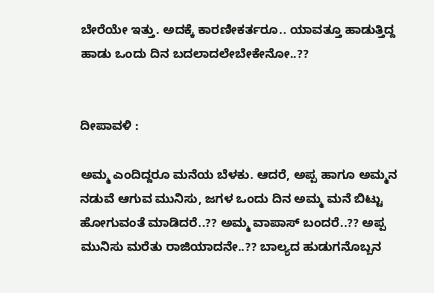ಬೇರೆಯೇ ಇತ್ತು. ಅದಕ್ಕೆ ಕಾರಣೀಕರ್ತರೂ.. ಯಾವತ್ತೂ ಹಾಡುತ್ತಿದ್ದ ಹಾಡು ಒಂದು ದಿನ ಬದಲಾದಲೇಬೇಕೇನೋ..??


ದೀಪಾವಳಿ :

ಅಮ್ಮ ಎಂದಿದ್ದರೂ ಮನೆಯ ಬೆಳಕು. ಆದರೆ, ಅಪ್ಪ ಹಾಗೂ ಅಮ್ಮನ ನಡುವೆ ಆಗುವ ಮುನಿಸು, ಜಗಳ ಒಂದು ದಿನ ಅಮ್ಮ ಮನೆ ಬಿಟ್ಟು ಹೋಗುವಂತೆ ಮಾಡಿದರೆ..?? ಅಮ್ಮ ವಾಪಾಸ್ ಬಂದರೆ..?? ಅಪ್ಪ ಮುನಿಸು ಮರೆತು ರಾಜಿಯಾದನೇ..?? ಬಾಲ್ಯದ ಹುಡುಗನೊಬ್ಬನ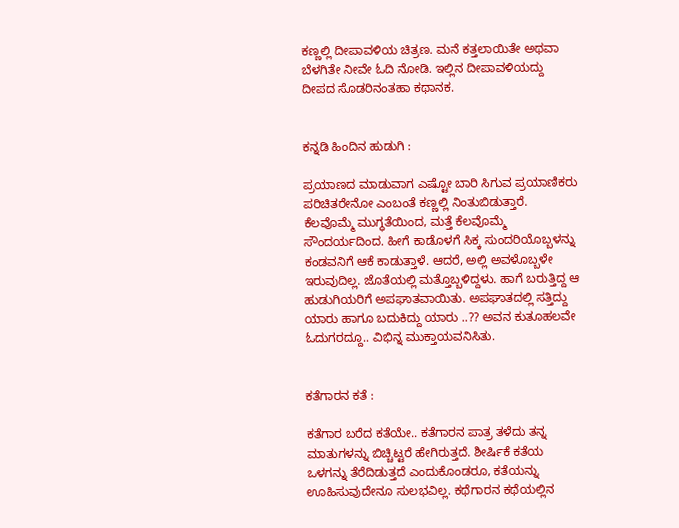ಕಣ್ಣಲ್ಲಿ ದೀಪಾವಳಿಯ ಚಿತ್ರಣ. ಮನೆ ಕತ್ತಲಾಯಿತೇ ಅಥವಾ ಬೆಳಗಿತೇ ನೀವೇ ಓದಿ ನೋಡಿ. ಇಲ್ಲಿನ ದೀಪಾವಳಿಯದ್ದು ದೀಪದ ಸೊಡರಿನಂತಹಾ ಕಥಾನಕ.


ಕನ್ನಡಿ ಹಿಂದಿನ ಹುಡುಗಿ :

ಪ್ರಯಾಣದ ಮಾಡುವಾಗ ಎಷ್ಟೋ ಬಾರಿ ಸಿಗುವ ಪ್ರಯಾಣಿಕರು ಪರಿಚಿತರೇನೋ ಎಂಬಂತೆ ಕಣ್ಣಲ್ಲಿ ನಿಂತುಬಿಡುತ್ತಾರೆ. ಕೆಲವೊಮ್ಮೆ ಮುಗ್ಧತೆಯಿಂದ, ಮತ್ತೆ ಕೆಲವೊಮ್ಮೆ ಸೌಂದರ್ಯದಿಂದ. ಹೀಗೆ ಕಾಡೊಳಗೆ ಸಿಕ್ಕ ಸುಂದರಿಯೊಬ್ಬಳನ್ನು ಕಂಡವನಿಗೆ ಆಕೆ ಕಾಡುತ್ತಾಳೆ. ಆದರೆ, ಅಲ್ಲಿ ಅವಳೊಬ್ಬಳೇ ಇರುವುದಿಲ್ಲ. ಜೊತೆಯಲ್ಲಿ ಮತ್ತೊಬ್ಬಳಿದ್ದಳು. ಹಾಗೆ ಬರುತ್ತಿದ್ದ ಆ ಹುಡುಗಿಯರಿಗೆ ಅಪಘಾತವಾಯಿತು. ಅಪಘಾತದಲ್ಲಿ ಸತ್ತಿದ್ದು ಯಾರು ಹಾಗೂ ಬದುಕಿದ್ದು ಯಾರು ..?? ಅವನ ಕುತೂಹಲವೇ ಓದುಗರದ್ದೂ.. ವಿಭಿನ್ನ ಮುಕ್ತಾಯವನಿಸಿತು.


ಕತೆಗಾರನ ಕತೆ :

ಕತೆಗಾರ ಬರೆದ ಕತೆಯೇ.. ಕತೆಗಾರನ ಪಾತ್ರ ತಳೆದು ತನ್ನ ಮಾತುಗಳನ್ನು ಬಿಚ್ಚಿಟ್ಟರೆ ಹೇಗಿರುತ್ತದೆ. ಶೀರ್ಷಿಕೆ ಕತೆಯ ಒಳಗನ್ನು ತೆರೆದಿಡುತ್ತದೆ ಎಂದುಕೊಂಡರೂ, ಕತೆಯನ್ನು ಊಹಿಸುವುದೇನೂ ಸುಲಭವಿಲ್ಲ. ಕಥೆಗಾರನ ಕಥೆಯಲ್ಲಿನ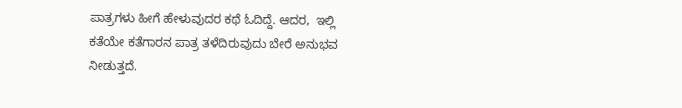ಪಾತ್ರಗಳು ಹೀಗೆ ಹೇಳುವುದರ ಕಥೆ ಓದಿದ್ದೆ. ಆದರ,  ಇಲ್ಲಿ ಕತೆಯೇ ಕತೆಗಾರನ ಪಾತ್ರ ತಳೆದಿರುವುದು ಬೇರೆ ಅನುಭವ ನೀಡುತ್ತದೆ.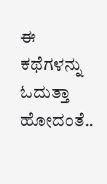ಈ ಕಥೆಗಳನ್ನು ಓದುತ್ತಾ ಹೋದಂತೆ..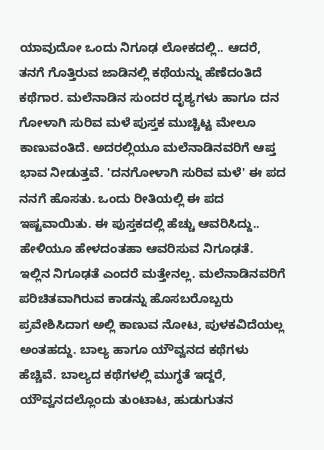ಯಾವುದೋ ಒಂದು ನಿಗೂಢ ಲೋಕದಲ್ಲಿ.. ಆದರೆ, ತನಗೆ ಗೊತ್ತಿರುವ ಜಾಡಿನಲ್ಲಿ ಕಥೆಯನ್ನು ಹೆಣೆದಂತಿದೆ ಕಥೆಗಾರ. ಮಲೆನಾಡಿನ ಸುಂದರ ದೃಶ್ಯಗಳು ಹಾಗೂ ದನ ಗೋಳಾಗಿ ಸುರಿವ ಮಳೆ ಪುಸ್ತಕ ಮುಚ್ಚಿಟ್ಟ ಮೇಲೂ ಕಾಣುವಂತಿದೆ. ಅದರಲ್ಲಿಯೂ ಮಲೆನಾಡಿನವರಿಗೆ ಆಪ್ತ ಭಾವ ನೀಡುತ್ತವೆ. 'ದನಗೋಳಾಗಿ ಸುರಿವ ಮಳೆ' ಈ ಪದ ನನಗೆ ಹೊಸತು. ಒಂದು ರೀತಿಯಲ್ಲಿ ಈ ಪದ ಇಷ್ಟವಾಯಿತು. ಈ ಪುಸ್ತಕದಲ್ಲಿ ಹೆಚ್ಚು ಆವರಿಸಿದ್ದು.. ಹೇಳಿಯೂ ಹೇಳದಂತಹಾ ಆವರಿಸುವ ನಿಗೂಢತೆ.  ಇಲ್ಲಿನ ನಿಗೂಢತೆ ಎಂದರೆ ಮತ್ತೇನಲ್ಲ. ಮಲೆನಾಡಿನವರಿಗೆ ಪರಿಚಿತವಾಗಿರುವ ಕಾಡನ್ನು ಹೊಸಬರೊಬ್ಬರು ಪ್ರವೇಶಿಸಿದಾಗ ಅಲ್ಲಿ ಕಾಣುವ ನೋಟ, ಪುಳಕವಿದೆಯಲ್ಲ ಅಂತಹದ್ದು. ಬಾಲ್ಯ ಹಾಗೂ ಯೌವ್ವನದ ಕಥೆಗಳು ಹೆಚ್ಚಿವೆ. ಬಾಲ್ಯದ ಕಥೆಗಳಲ್ಲಿ ಮುಗ್ಧತೆ ಇದ್ದರೆ, ಯೌವ್ವನದಲ್ಲೊಂದು ತುಂಟಾಟ, ಹುಡುಗುತನ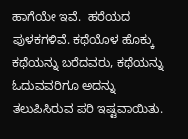ಹಾಗೆಯೇ ಇವೆ.  ಹರೆಯದ ಪುಳಕಗಳಿವೆ. ಕಥೆಯೊಳ ಹೊಕ್ಕು ಕಥೆಯನ್ನು ಬರೆದವರು, ಕಥೆಯನ್ನು ಓದುವವರಿಗೂ ಅದನ್ನು ತಲುಪಿಸಿರುವ ಪರಿ ಇಷ್ಟವಾಯಿತು.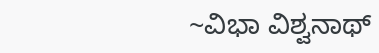~ವಿಭಾ ವಿಶ್ವನಾಥ್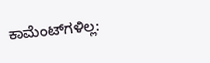ಕಾಮೆಂಟ್‌ಗಳಿಲ್ಲ: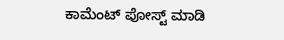ಕಾಮೆಂಟ್‌‌ ಪೋಸ್ಟ್‌ ಮಾಡಿ